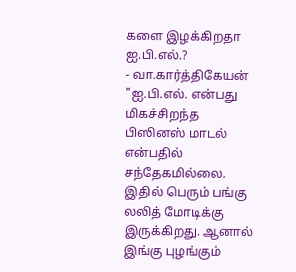களை இழக்கிறதா ஐ.பி.எல்.?
- வா.கார்த்திகேயன்
"ஐ.பி.எல். என்பது மிகச்சிறந்த பிஸினஸ் மாடல் என்பதில் சந்தேகமில்லை. இதில் பெரும் பங்கு லலித் மோடிக்கு இருக்கிறது. ஆனால் இங்கு புழங்கும்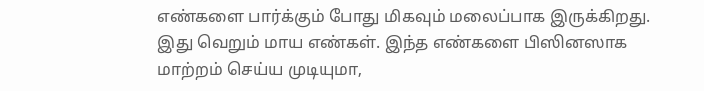எண்களை பார்க்கும் போது மிகவும் மலைப்பாக இருக்கிறது. இது வெறும் மாய எண்கள். இந்த எண்களை பிஸினஸாக மாற்றம் செய்ய முடியுமா,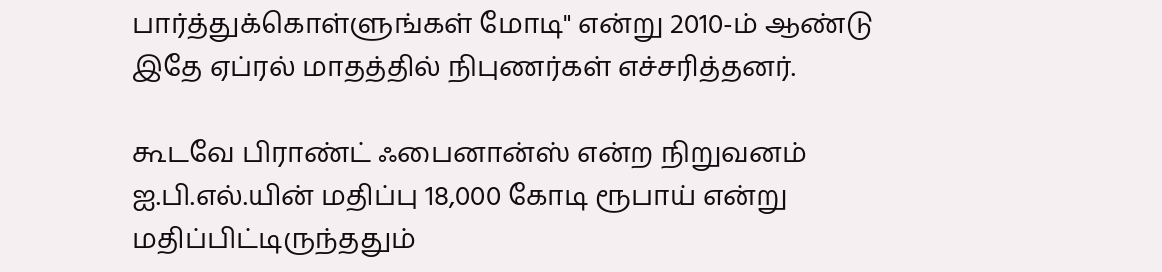பார்த்துக்கொள்ளுங்கள் மோடி" என்று 2010-ம் ஆண்டு இதே ஏப்ரல் மாதத்தில் நிபுணர்கள் எச்சரித்தனர்.

கூடவே பிராண்ட் ஃபைனான்ஸ் என்ற நிறுவனம் ஐ.பி.எல்.யின் மதிப்பு 18,000 கோடி ரூபாய் என்று மதிப்பிட்டிருந்ததும்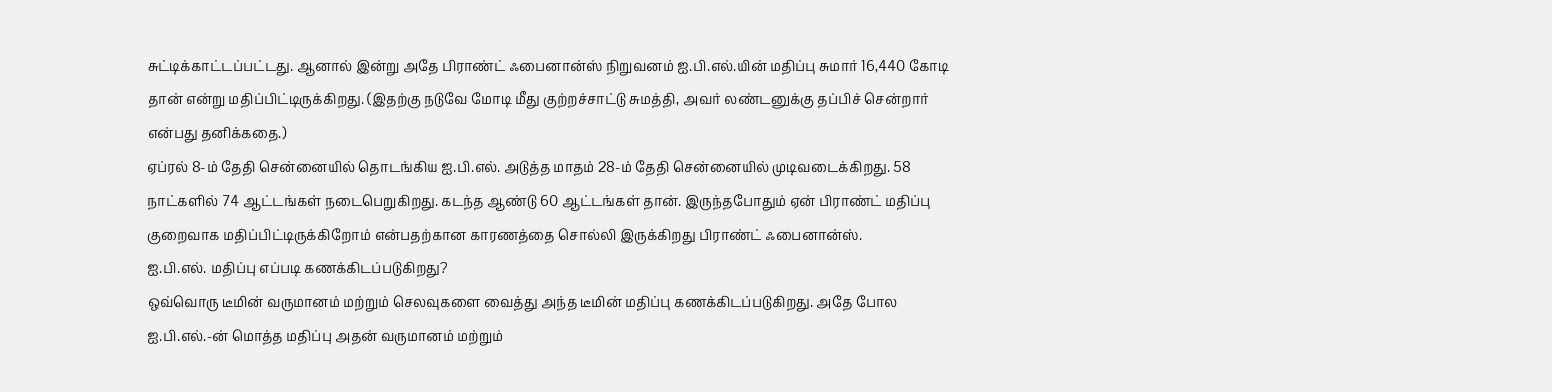சுட்டிக்காட்டப்பட்டது. ஆனால் இன்று அதே பிராண்ட் ஃபைனான்ஸ் நிறுவனம் ஐ.பி.எல்.யின் மதிப்பு சுமார் 16,440 கோடி தான் என்று மதிப்பிட்டிருக்கிறது. (இதற்கு நடுவே மோடி மீது குற்றச்சாட்டு சுமத்தி, அவர் லண்டனுக்கு தப்பிச் சென்றார் என்பது தனிக்கதை.)
ஏப்ரல் 8-ம் தேதி சென்னையில் தொடங்கிய ஐ.பி.எல். அடுத்த மாதம் 28-ம் தேதி சென்னையில் முடிவடைக்கிறது. 58 நாட்களில் 74 ஆட்டங்கள் நடைபெறுகிறது. கடந்த ஆண்டு 60 ஆட்டங்கள் தான். இருந்தபோதும் ஏன் பிராண்ட் மதிப்பு குறைவாக மதிப்பிட்டிருக்கிறோம் என்பதற்கான காரணத்தை சொல்லி இருக்கிறது பிராண்ட் ஃபைனான்ஸ்.
ஐ.பி.எல். மதிப்பு எப்படி கணக்கிடப்படுகிறது?
ஒவ்வொரு டீமின் வருமானம் மற்றும் செலவுகளை வைத்து அந்த டீமின் மதிப்பு கணக்கிடப்படுகிறது. அதே போல ஐ.பி.எல்.-ன் மொத்த மதிப்பு அதன் வருமானம் மற்றும்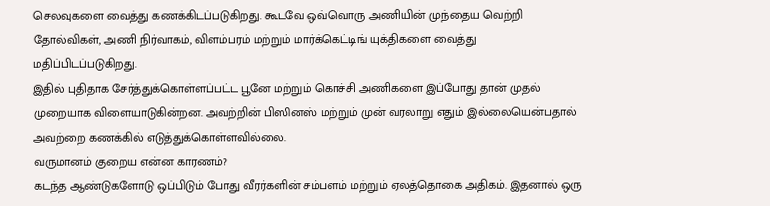செலவுகளை வைத்து கணக்கிடப்படுகிறது. கூடவே ஒவ்வொரு அணியின் முந்தைய வெற்றி தோல்விகள், அணி நிர்வாகம், விளம்பரம் மற்றும் மார்க்கெட்டிங் யுக்திகளை வைத்து மதிப்பிடப்படுகிறது.
இதில் புதிதாக சேர்த்துக்கொள்ளப்பட்ட பூனே மற்றும் கொச்சி அணிகளை இப்போது தான் முதல் முறையாக விளையாடுகின்றன. அவற்றின் பிஸினஸ் மற்றும் முன் வரலாறு எதும் இல்லையென்பதால் அவற்றை கணக்கில் எடுத்துக்கொள்ளவில்லை.
வருமானம் குறைய என்ன காரணம்?
கடந்த ஆண்டுகளோடு ஒப்பிடும் போது வீரர்களின் சம்பளம் மற்றும் ஏலத்தொகை அதிகம். இதனால் ஒரு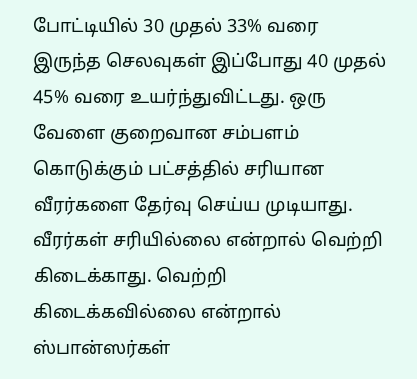போட்டியில் 30 முதல் 33% வரை இருந்த செலவுகள் இப்போது 40 முதல் 45% வரை உயர்ந்துவிட்டது. ஒரு வேளை குறைவான சம்பளம் கொடுக்கும் பட்சத்தில் சரியான வீரர்களை தேர்வு செய்ய முடியாது. வீரர்கள் சரியில்லை என்றால் வெற்றி கிடைக்காது. வெற்றி கிடைக்கவில்லை என்றால் ஸ்பான்ஸர்கள்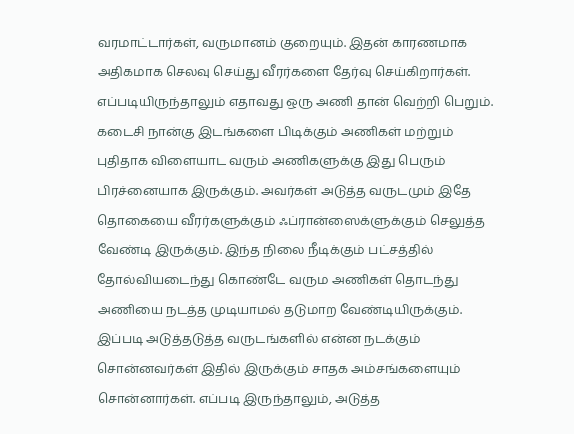வரமாட்டார்கள், வருமானம் குறையும். இதன் காரணமாக அதிகமாக செலவு செய்து வீரர்களை தேர்வு செய்கிறார்கள்.
எப்படியிருந்தாலும் எதாவது ஒரு அணி தான் வெற்றி பெறும். கடைசி நான்கு இடங்களை பிடிக்கும் அணிகள் மற்றும் புதிதாக விளையாட வரும் அணிகளுக்கு இது பெரும் பிரச்னையாக இருக்கும். அவர்கள் அடுத்த வருடமும் இதே தொகையை வீரர்களுக்கும் ஃப்ரான்ஸைக்ளுக்கும் செலுத்த வேண்டி இருக்கும். இந்த நிலை நீடிக்கும் பட்சத்தில் தோல்வியடைந்து கொண்டே வரும அணிகள் தொடந்து அணியை நடத்த முடியாமல் தடுமாற வேண்டியிருக்கும்.
இப்படி அடுத்தடுத்த வருடங்களில் என்ன நடக்கும் சொன்னவர்கள் இதில் இருக்கும் சாதக அம்சங்களையும் சொன்னார்கள். எப்படி இருந்தாலும், அடுத்த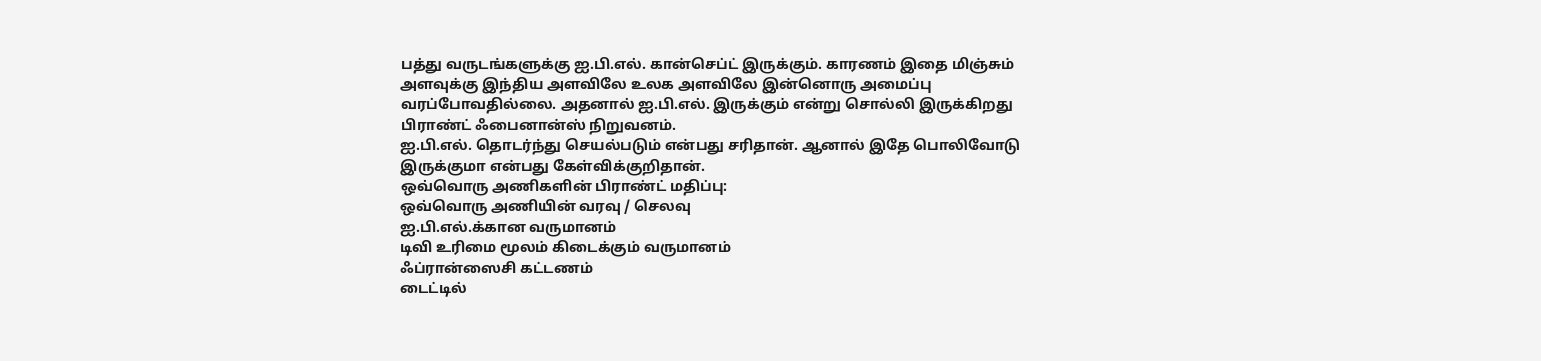பத்து வருடங்களுக்கு ஐ.பி.எல். கான்செப்ட் இருக்கும். காரணம் இதை மிஞ்சும் அளவுக்கு இந்திய அளவிலே உலக அளவிலே இன்னொரு அமைப்பு வரப்போவதில்லை. அதனால் ஐ.பி.எல். இருக்கும் என்று சொல்லி இருக்கிறது பிராண்ட் ஃபைனான்ஸ் நிறுவனம்.
ஐ.பி.எல். தொடர்ந்து செயல்படும் என்பது சரிதான். ஆனால் இதே பொலிவோடு இருக்குமா என்பது கேள்விக்குறிதான்.
ஒவ்வொரு அணிகளின் பிராண்ட் மதிப்பு:
ஒவ்வொரு அணியின் வரவு / செலவு
ஐ.பி.எல்.க்கான வருமானம்
டிவி உரிமை மூலம் கிடைக்கும் வருமானம்
ஃப்ரான்ஸைசி கட்டணம்
டைட்டில்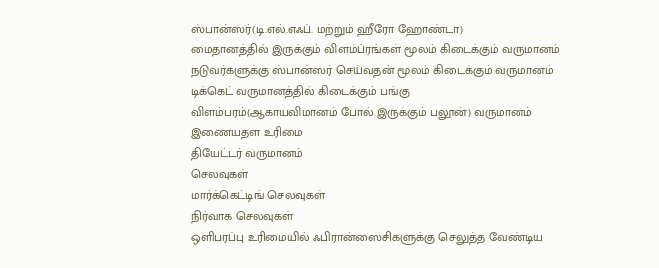ஸ்பான்ஸர்(டி.எல்.எஃப். மற்றும் ஹீரோ ஹோண்டா)
மைதானத்தில் இருக்கும் விளம்ப்ரங்கள் மூலம் கிடைக்கும் வருமானம்
நடுவர்களுக்கு ஸ்பான்ஸர் செய்வதன் மூலம் கிடைக்கும் வருமானம்
டிக்கெட் வருமானத்தில் கிடைக்கும் பங்கு
விளம்பரம்(ஆகாயவிமானம் போல் இருக்கும் பலூன்) வருமானம்
இணையதள உரிமை
தியேட்டர் வருமானம்
செலவுகள்
மார்க்கெட்டிங் செலவுகள்
நிர்வாக செலவுகள்
ஒளிபரப்பு உரிமையில் ஃபிரான்ஸைசிகளுக்கு செலுத்த வேண்டிய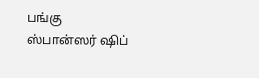பங்கு
ஸ்பான்ஸர் ஷிப்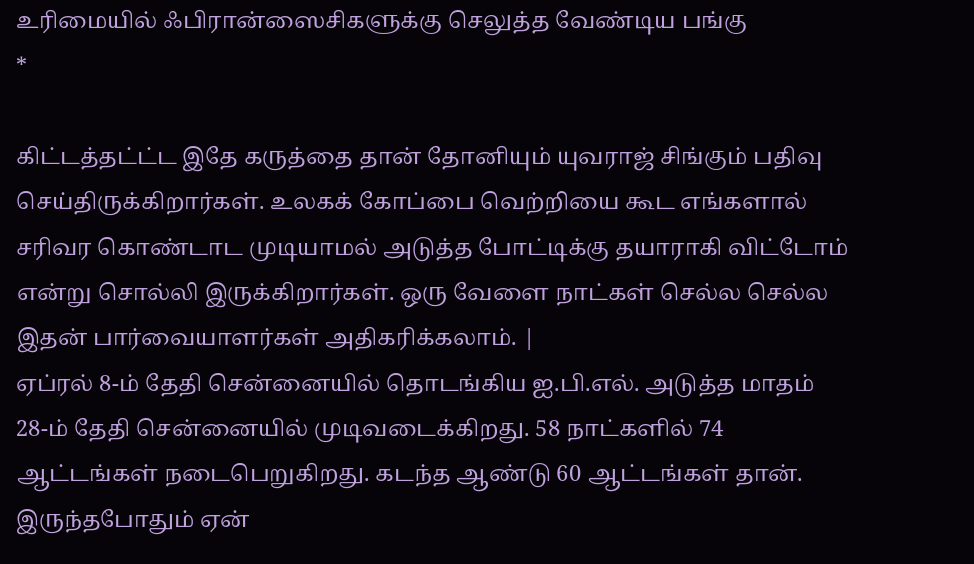உரிமையில் ஃபிரான்ஸைசிகளுக்கு செலுத்த வேண்டிய பங்கு
*

கிட்டத்தட்ட்ட இதே கருத்தை தான் தோனியும் யுவராஜ் சிங்கும் பதிவு செய்திருக்கிறார்கள். உலகக் கோப்பை வெற்றியை கூட எங்களால் சரிவர கொண்டாட முடியாமல் அடுத்த போட்டிக்கு தயாராகி விட்டோம் என்று சொல்லி இருக்கிறார்கள். ஒரு வேளை நாட்கள் செல்ல செல்ல இதன் பார்வையாளர்கள் அதிகரிக்கலாம். |
ஏப்ரல் 8-ம் தேதி சென்னையில் தொடங்கிய ஐ.பி.எல். அடுத்த மாதம் 28-ம் தேதி சென்னையில் முடிவடைக்கிறது. 58 நாட்களில் 74 ஆட்டங்கள் நடைபெறுகிறது. கடந்த ஆண்டு 60 ஆட்டங்கள் தான். இருந்தபோதும் ஏன்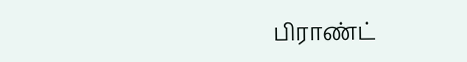பிராண்ட்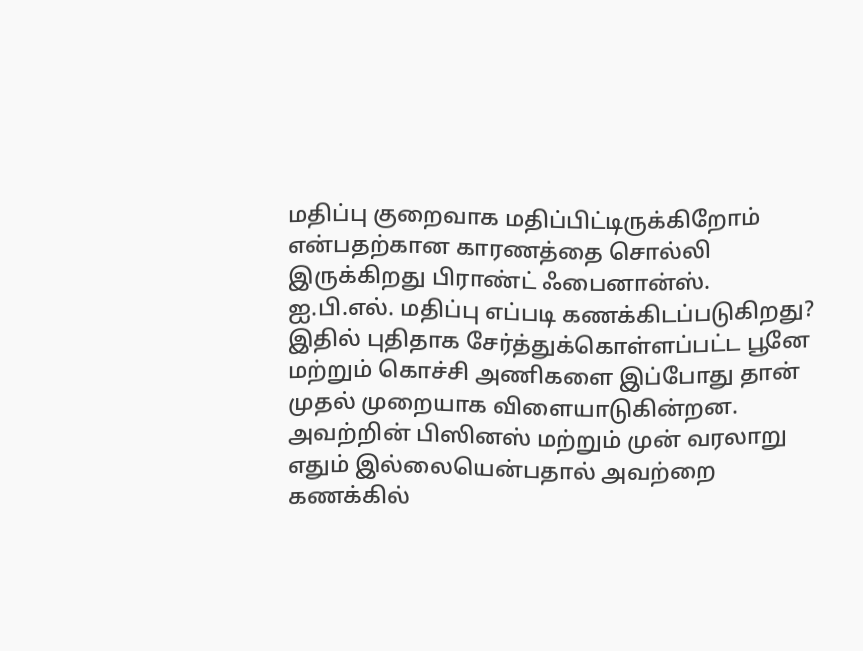மதிப்பு குறைவாக மதிப்பிட்டிருக்கிறோம் என்பதற்கான காரணத்தை சொல்லி இருக்கிறது பிராண்ட் ஃபைனான்ஸ்.
ஐ.பி.எல். மதிப்பு எப்படி கணக்கிடப்படுகிறது?
இதில் புதிதாக சேர்த்துக்கொள்ளப்பட்ட பூனே மற்றும் கொச்சி அணிகளை இப்போது தான் முதல் முறையாக விளையாடுகின்றன. அவற்றின் பிஸினஸ் மற்றும் முன் வரலாறு எதும் இல்லையென்பதால் அவற்றை கணக்கில்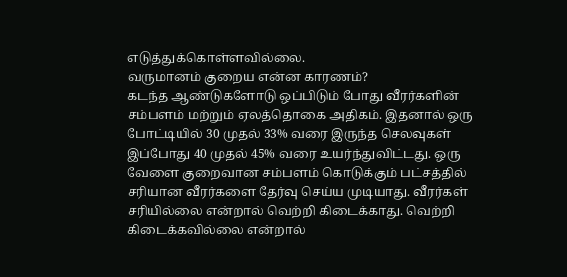எடுத்துக்கொள்ளவில்லை.
வருமானம் குறைய என்ன காரணம்?
கடந்த ஆண்டுகளோடு ஒப்பிடும் போது வீரர்களின் சம்பளம் மற்றும் ஏலத்தொகை அதிகம். இதனால் ஒரு போட்டியில் 30 முதல் 33% வரை இருந்த செலவுகள் இப்போது 40 முதல் 45% வரை உயர்ந்துவிட்டது. ஒரு வேளை குறைவான சம்பளம் கொடுக்கும் பட்சத்தில் சரியான வீரர்களை தேர்வு செய்ய முடியாது. வீரர்கள் சரியில்லை என்றால் வெற்றி கிடைக்காது. வெற்றி கிடைக்கவில்லை என்றால்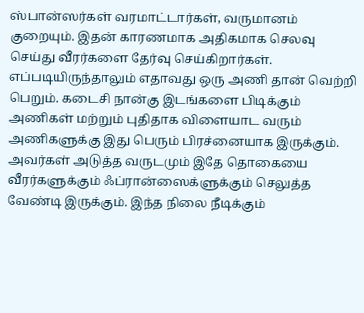ஸ்பான்ஸர்கள் வரமாட்டார்கள், வருமானம் குறையும். இதன் காரணமாக அதிகமாக செலவு செய்து வீரர்களை தேர்வு செய்கிறார்கள்.
எப்படியிருந்தாலும் எதாவது ஒரு அணி தான் வெற்றி பெறும். கடைசி நான்கு இடங்களை பிடிக்கும் அணிகள் மற்றும் புதிதாக விளையாட வரும் அணிகளுக்கு இது பெரும் பிரச்னையாக இருக்கும். அவர்கள் அடுத்த வருடமும் இதே தொகையை வீரர்களுக்கும் ஃப்ரான்ஸைக்ளுக்கும் செலுத்த வேண்டி இருக்கும். இந்த நிலை நீடிக்கும்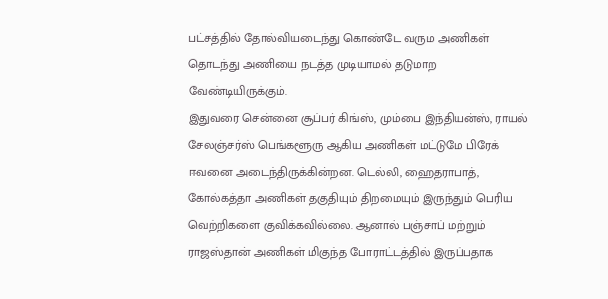பட்சத்தில் தோல்வியடைந்து கொண்டே வரும அணிகள் தொடந்து அணியை நடத்த முடியாமல் தடுமாற வேண்டியிருக்கும்.
இதுவரை சென்னை சூப்பர் கிங்ஸ், மும்பை இந்தியன்ஸ், ராயல் சேலஞ்சர்ஸ் பெங்களூரு ஆகிய அணிகள் மட்டுமே பிரேக் ஈவனை அடைந்திருக்கின்றன. டெல்லி, ஹைதராபாத், கோல்கத்தா அணிகள் தகுதியும் திறமையும் இருந்தும் பெரிய வெற்றிகளை குவிக்கவில்லை. ஆனால் பஞ்சாப் மற்றும் ராஜஸ்தான் அணிகள் மிகுந்த போராட்டத்தில் இருப்பதாக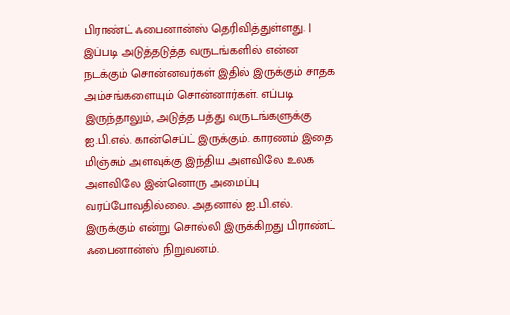பிராண்ட் ஃபைனான்ஸ் தெரிவித்துள்ளது. |
இப்படி அடுத்தடுத்த வருடங்களில் என்ன நடக்கும் சொன்னவர்கள் இதில் இருக்கும் சாதக அம்சங்களையும் சொன்னார்கள். எப்படி இருந்தாலும், அடுத்த பத்து வருடங்களுக்கு ஐ.பி.எல். கான்செப்ட் இருக்கும். காரணம் இதை மிஞ்சும் அளவுக்கு இந்திய அளவிலே உலக அளவிலே இன்னொரு அமைப்பு வரப்போவதில்லை. அதனால் ஐ.பி.எல். இருக்கும் என்று சொல்லி இருக்கிறது பிராண்ட் ஃபைனான்ஸ் நிறுவனம்.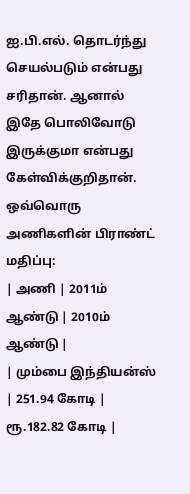ஐ.பி.எல். தொடர்ந்து செயல்படும் என்பது சரிதான். ஆனால் இதே பொலிவோடு இருக்குமா என்பது கேள்விக்குறிதான்.
ஒவ்வொரு அணிகளின் பிராண்ட் மதிப்பு:
| அணி | 2011ம் ஆண்டு | 2010ம் ஆண்டு |
| மும்பை இந்தியன்ஸ் | 251.94 கோடி | ரூ.182.82 கோடி |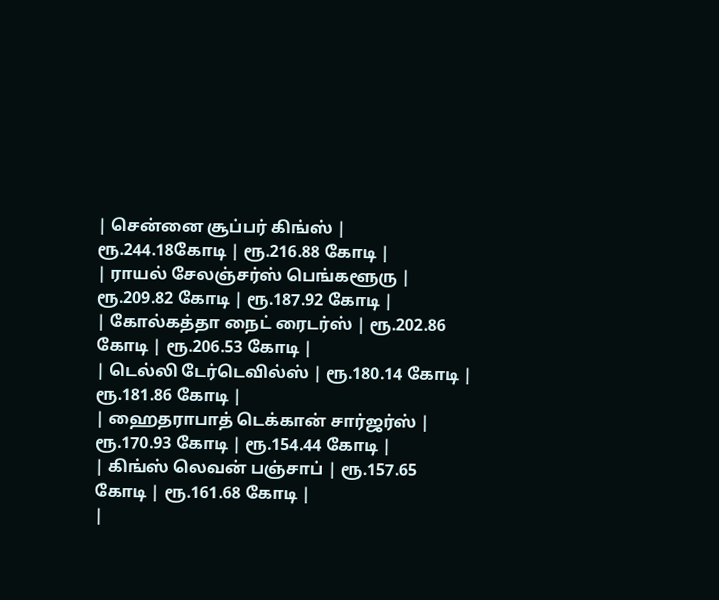| சென்னை சூப்பர் கிங்ஸ் | ரூ.244.18கோடி | ரூ.216.88 கோடி |
| ராயல் சேலஞ்சர்ஸ் பெங்களூரு | ரூ.209.82 கோடி | ரூ.187.92 கோடி |
| கோல்கத்தா நைட் ரைடர்ஸ் | ரூ.202.86 கோடி | ரூ.206.53 கோடி |
| டெல்லி டேர்டெவில்ஸ் | ரூ.180.14 கோடி | ரூ.181.86 கோடி |
| ஹைதராபாத் டெக்கான் சார்ஜர்ஸ் | ரூ.170.93 கோடி | ரூ.154.44 கோடி |
| கிங்ஸ் லெவன் பஞ்சாப் | ரூ.157.65 கோடி | ரூ.161.68 கோடி |
|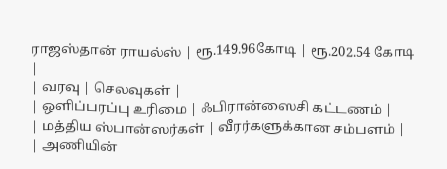ராஜஸ்தான் ராயல்ஸ் | ரூ.149.96கோடி | ரூ.202.54 கோடி |
| வரவு | செலவுகள் |
| ஒளிப்பரப்பு உரிமை | ஃபிரான்ஸைசி கட்டணம் |
| மத்திய ஸ்பான்ஸர்கள் | வீரர்களுக்கான சம்பளம் |
| அணியின்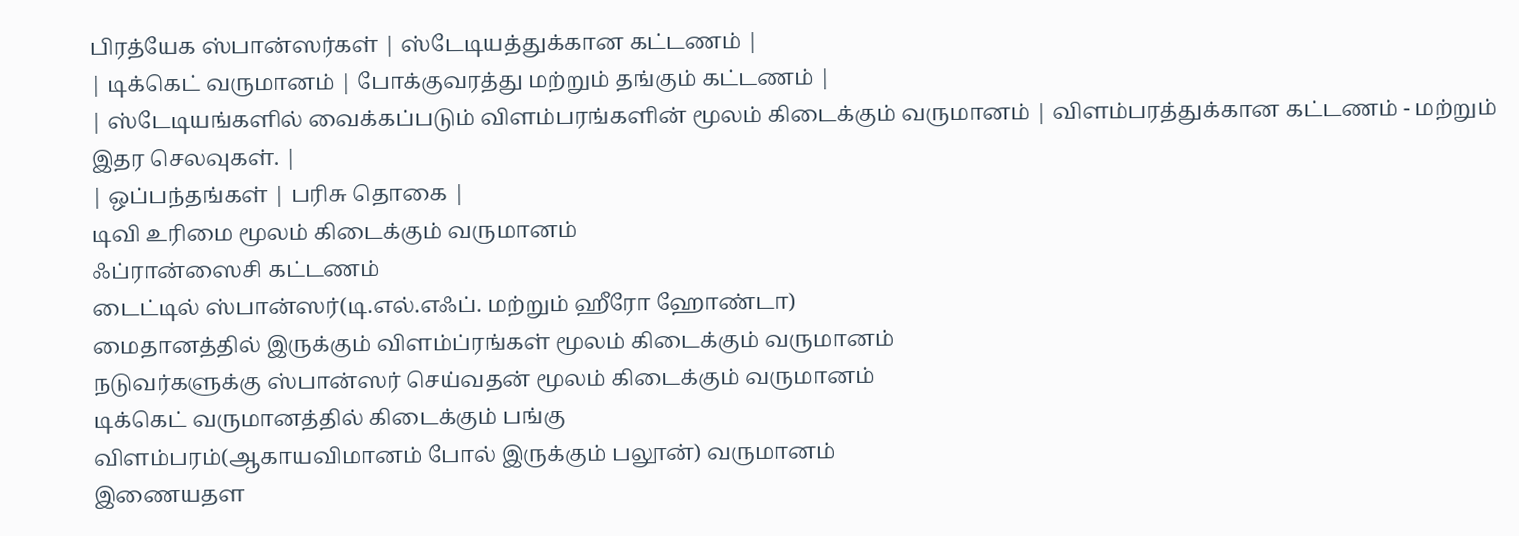பிரத்யேக ஸ்பான்ஸர்கள் | ஸ்டேடியத்துக்கான கட்டணம் |
| டிக்கெட் வருமானம் | போக்குவரத்து மற்றும் தங்கும் கட்டணம் |
| ஸ்டேடியங்களில் வைக்கப்படும் விளம்பரங்களின் மூலம் கிடைக்கும் வருமானம் | விளம்பரத்துக்கான கட்டணம் - மற்றும் இதர செலவுகள். |
| ஒப்பந்தங்கள் | பரிசு தொகை |
டிவி உரிமை மூலம் கிடைக்கும் வருமானம்
ஃப்ரான்ஸைசி கட்டணம்
டைட்டில் ஸ்பான்ஸர்(டி.எல்.எஃப். மற்றும் ஹீரோ ஹோண்டா)
மைதானத்தில் இருக்கும் விளம்ப்ரங்கள் மூலம் கிடைக்கும் வருமானம்
நடுவர்களுக்கு ஸ்பான்ஸர் செய்வதன் மூலம் கிடைக்கும் வருமானம்
டிக்கெட் வருமானத்தில் கிடைக்கும் பங்கு
விளம்பரம்(ஆகாயவிமானம் போல் இருக்கும் பலூன்) வருமானம்
இணையதள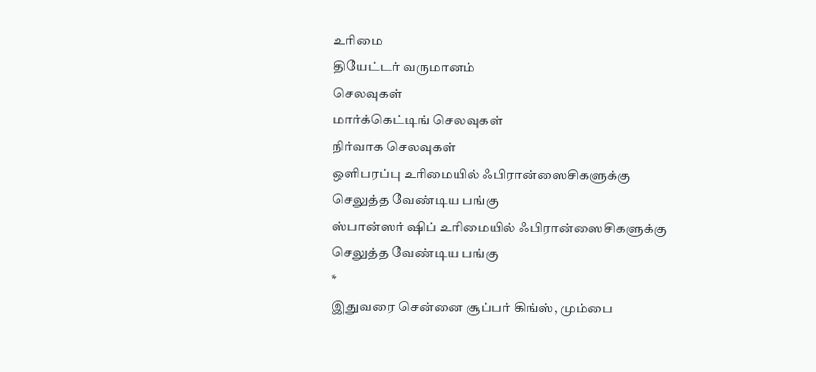உரிமை
தியேட்டர் வருமானம்
செலவுகள்
மார்க்கெட்டிங் செலவுகள்
நிர்வாக செலவுகள்
ஒளிபரப்பு உரிமையில் ஃபிரான்ஸைசிகளுக்கு செலுத்த வேண்டிய பங்கு
ஸ்பான்ஸர் ஷிப் உரிமையில் ஃபிரான்ஸைசிகளுக்கு செலுத்த வேண்டிய பங்கு
*
இதுவரை சென்னை சூப்பர் கிங்ஸ், மும்பை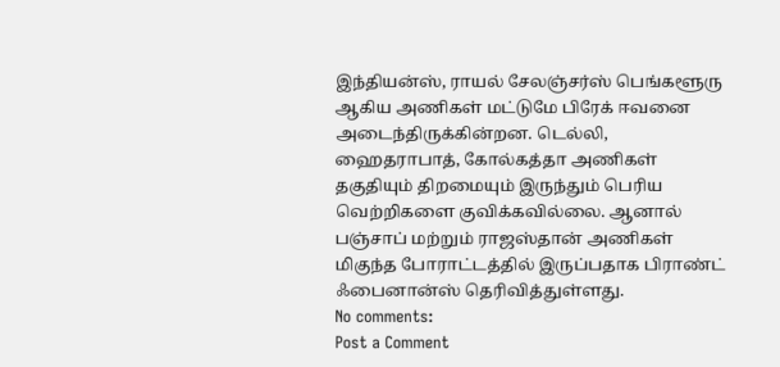இந்தியன்ஸ், ராயல் சேலஞ்சர்ஸ் பெங்களூரு ஆகிய அணிகள் மட்டுமே பிரேக் ஈவனை அடைந்திருக்கின்றன. டெல்லி, ஹைதராபாத், கோல்கத்தா அணிகள் தகுதியும் திறமையும் இருந்தும் பெரிய வெற்றிகளை குவிக்கவில்லை. ஆனால் பஞ்சாப் மற்றும் ராஜஸ்தான் அணிகள் மிகுந்த போராட்டத்தில் இருப்பதாக பிராண்ட் ஃபைனான்ஸ் தெரிவித்துள்ளது.
No comments:
Post a Comment